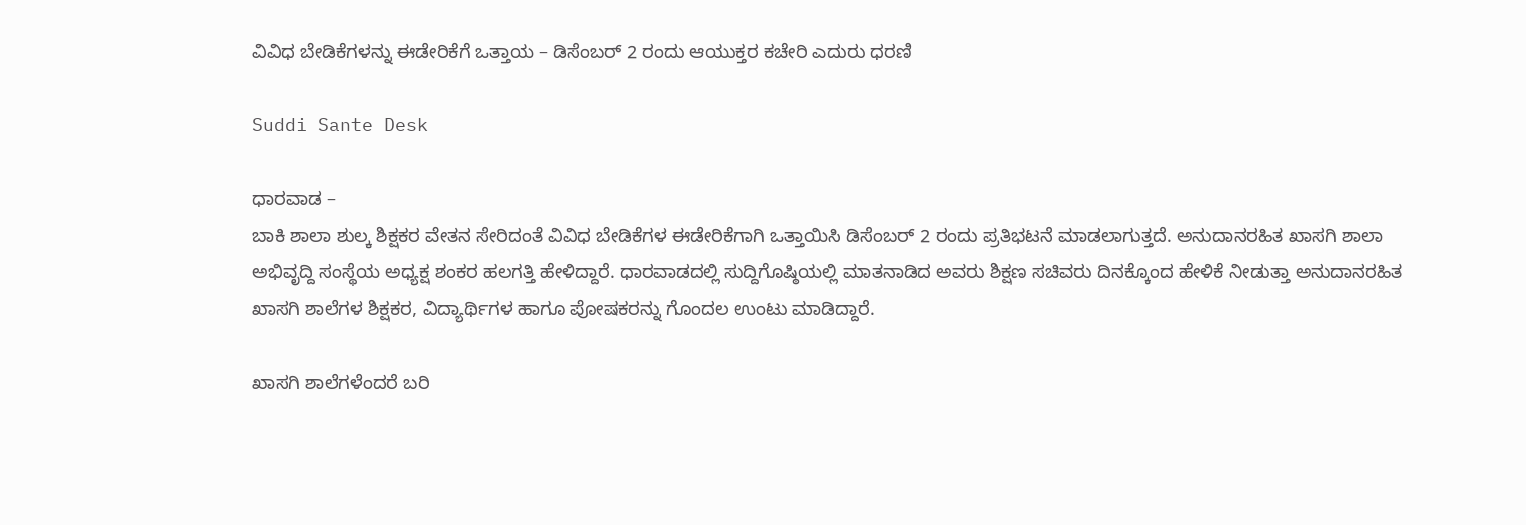ವಿವಿಧ ಬೇಡಿಕೆಗಳನ್ನು ಈಡೇರಿಕೆಗೆ ಒತ್ತಾಯ – ಡಿಸೆಂಬರ್ 2 ರಂದು ಆಯುಕ್ತರ ಕಚೇರಿ ಎದುರು ಧರಣಿ

Suddi Sante Desk

ಧಾರವಾಡ –
ಬಾಕಿ ಶಾಲಾ ಶುಲ್ಕ ಶಿಕ್ಷಕರ ವೇತನ ಸೇರಿದಂತೆ ವಿವಿಧ ಬೇಡಿಕೆಗಳ ಈಡೇರಿಕೆಗಾಗಿ ಒತ್ತಾಯಿಸಿ ಡಿಸೆಂಬರ್ 2 ರಂದು ಪ್ರತಿಭಟನೆ ಮಾಡಲಾಗುತ್ತದೆ. ಅನುದಾನರಹಿತ ಖಾಸಗಿ ಶಾಲಾ ಅಭಿವೃದ್ದಿ ಸಂಸ್ಥೆಯ ಅಧ್ಯಕ್ಷ ಶಂಕರ ಹಲಗತ್ತಿ ಹೇಳಿದ್ದಾರೆ. ಧಾರವಾಡದಲ್ಲಿ ಸುದ್ದಿಗೊಷ್ಠಿಯಲ್ಲಿ ಮಾತನಾಡಿದ ಅವರು ಶಿಕ್ಷಣ ಸಚಿವರು ದಿನಕ್ಕೊಂದ ಹೇಳಿಕೆ ನೀಡುತ್ತಾ ಅನುದಾನರಹಿತ ಖಾಸಗಿ ಶಾಲೆಗಳ ಶಿಕ್ಷಕರ, ವಿದ್ಯಾರ್ಥಿಗಳ ಹಾಗೂ ಪೋಷಕರನ್ನು ಗೊಂದಲ ಉಂಟು ಮಾಡಿದ್ದಾರೆ.

ಖಾಸಗಿ ಶಾಲೆಗಳೆಂದರೆ ಬರಿ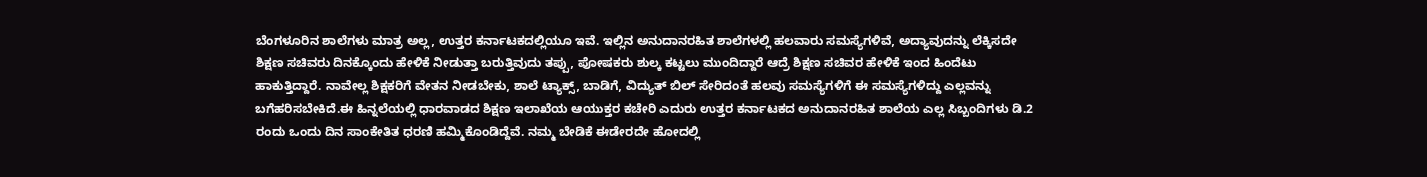ಬೆಂಗಳೂರಿನ ಶಾಲೆಗಳು ಮಾತ್ರ ಅಲ್ಲ, ಉತ್ತರ ಕರ್ನಾಟಕದಲ್ಲಿಯೂ ಇವೆ. ಇಲ್ಲಿನ ಅನುದಾನರಹಿತ ಶಾಲೆಗಳಲ್ಲಿ ಹಲವಾರು ಸಮಸ್ಯೆಗಳಿವೆ, ಅದ್ಯಾವುದನ್ನು ಲೆಕ್ಕಿಸದೇ ಶಿಕ್ಷಣ ಸಚಿವರು ದಿನಕ್ಕೊಂದು ಹೇಳಿಕೆ ನೀಡುತ್ತಾ ಬರುತ್ತಿವುದು ತಪ್ಪು, ಪೋಷಕರು ಶುಲ್ಕ ಕಟ್ಟಲು ಮುಂದಿದ್ದಾರೆ ಆದ್ರೆ ಶಿಕ್ಷಣ ಸಚಿವರ ಹೇಳಿಕೆ ಇಂದ ಹಿಂದೆಟು ಹಾಕುತ್ತಿದ್ದಾರೆ. ನಾವೇಲ್ಲ ಶಿಕ್ಷಕರಿಗೆ ವೇತನ ನೀಡಬೇಕು, ಶಾಲೆ ಟ್ಯಾಕ್ಸ್, ಬಾಡಿಗೆ, ವಿದ್ಯುತ್ ಬಿಲ್ ಸೇರಿದಂತೆ ಹಲವು ಸಮಸ್ಯೆಗಳಿಗೆ ಈ ಸಮಸ್ಯೆಗಳಿದ್ದು ಎಲ್ಲವನ್ನು ಬಗೆಹರಿಸಬೇಕಿದೆ.ಈ ಹಿನ್ನಲೆಯಲ್ಲಿ ಧಾರವಾಡದ ಶಿಕ್ಷಣ ಇಲಾಖೆಯ ಆಯುಕ್ತರ ಕಚೇರಿ ಎದುರು ಉತ್ತರ ಕರ್ನಾಟಕದ ಅನುದಾನರಹಿತ ಶಾಲೆಯ ಎಲ್ಲ ಸಿಬ್ಬಂದಿಗಳು ಡಿ.2 ರಂದು ಒಂದು ದಿನ ಸಾಂಕೇತಿತ ಧರಣಿ ಹಮ್ಮಿಕೊಂಡಿದ್ದೆವೆ. ನಮ್ಮ ಬೇಡಿಕೆ ಈಡೇರದೇ ಹೋದಲ್ಲಿ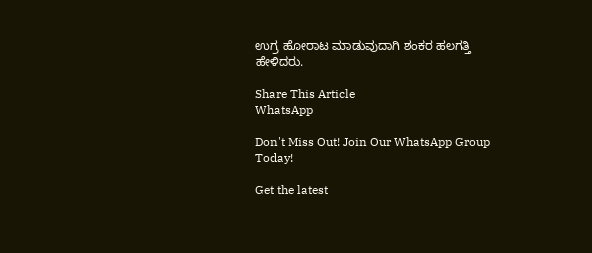ಉಗ್ರ ಹೋರಾಟ ಮಾಡುವುದಾಗಿ ಶಂಕರ ಹಲಗತ್ತಿ ಹೇಳಿದರು.

Share This Article
WhatsApp

Don't Miss Out! Join Our WhatsApp Group Today!

Get the latest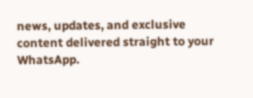news, updates, and exclusive content delivered straight to your WhatsApp.